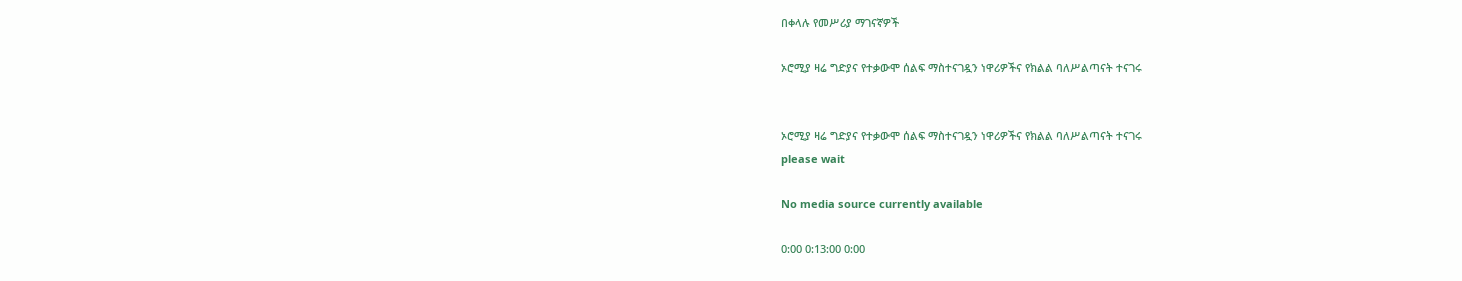በቀላሉ የመሥሪያ ማገናኛዎች

ኦሮሚያ ዛሬ ግድያና የተቃውሞ ሰልፍ ማስተናገዷን ነዋሪዎችና የክልል ባለሥልጣናት ተናገሩ


ኦሮሚያ ዛሬ ግድያና የተቃውሞ ሰልፍ ማስተናገዷን ነዋሪዎችና የክልል ባለሥልጣናት ተናገሩ
please wait

No media source currently available

0:00 0:13:00 0:00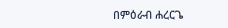በምዕራብ ሐረርጌ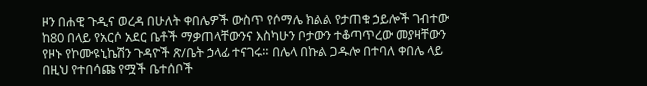ዞን በሐዊ ጉዲና ወረዳ በሁለት ቀበሌዎች ውስጥ የሶማሌ ክልል የታጠቁ ኃይሎች ገብተው ከ80 በላይ የአርሶ አደር ቤቶች ማቃጠላቸውንና እስካሁን ቦታውን ተቆጣጥረው መያዛቸውን የዞኑ የኮሙዩኒኬሽን ጉዳዮች ጽ/ቤት ኃላፊ ተናገሩ። በሌላ በኩል ጋዱሎ በተባለ ቀበሌ ላይ በዚህ የተበሳጩ የሟች ቤተሰቦች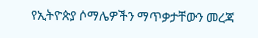የኢትዮጵያ ሶማሌዎችን ማጥቃታቸውን መረጃ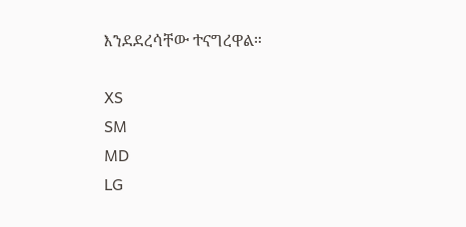እንደደረሳቸው ተናግረዋል።

XS
SM
MD
LG